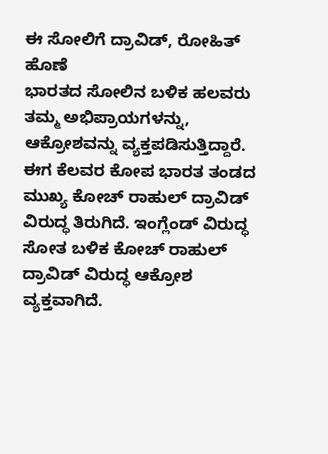ಈ ಸೋಲಿಗೆ ದ್ರಾವಿಡ್, ರೋಹಿತ್ ಹೊಣೆ
ಭಾರತದ ಸೋಲಿನ ಬಳಿಕ ಹಲವರು ತಮ್ಮ ಅಭಿಪ್ರಾಯಗಳನ್ನು, ಆಕ್ರೋಶವನ್ನು ವ್ಯಕ್ತಪಡಿಸುತ್ತಿದ್ದಾರೆ. ಈಗ ಕೆಲವರ ಕೋಪ ಭಾರತ ತಂಡದ ಮುಖ್ಯ ಕೋಚ್ ರಾಹುಲ್ ದ್ರಾವಿಡ್ ವಿರುದ್ಧ ತಿರುಗಿದೆ. ಇಂಗ್ಲೆಂಡ್ ವಿರುದ್ಧ ಸೋತ ಬಳಿಕ ಕೋಚ್ ರಾಹುಲ್ ದ್ರಾವಿಡ್ ವಿರುದ್ಧ ಆಕ್ರೋಶ ವ್ಯಕ್ತವಾಗಿದೆ.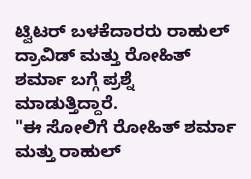ಟ್ವಿಟರ್ ಬಳಕೆದಾರರು ರಾಹುಲ್ ದ್ರಾವಿಡ್ ಮತ್ತು ರೋಹಿತ್ ಶರ್ಮಾ ಬಗ್ಗೆ ಪ್ರಶ್ನೆ ಮಾಡುತ್ತಿದ್ದಾರೆ.
"ಈ ಸೋಲಿಗೆ ರೋಹಿತ್ ಶರ್ಮಾ ಮತ್ತು ರಾಹುಲ್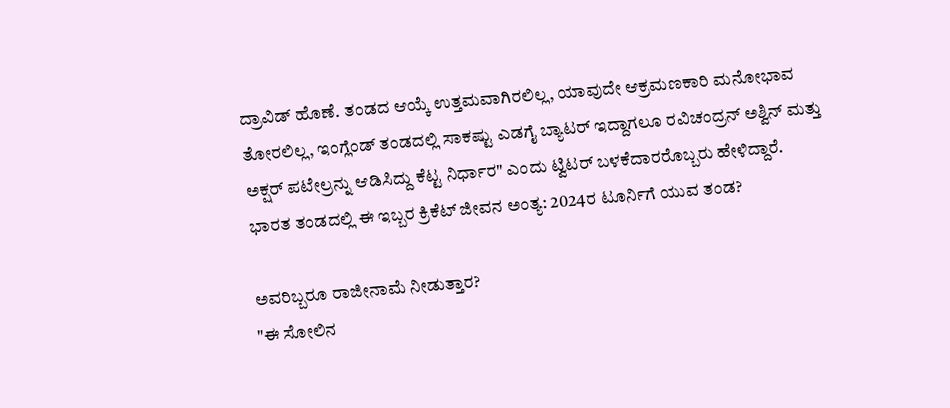ದ್ರಾವಿಡ್ ಹೊಣೆ. ತಂಡದ ಆಯ್ಕೆ ಉತ್ತಮವಾಗಿರಲಿಲ್ಲ, ಯಾವುದೇ ಆಕ್ರಮಣಕಾರಿ ಮನೋಭಾವ ತೋರಲಿಲ್ಲ, ಇಂಗ್ಲೆಂಡ್ ತಂಡದಲ್ಲಿ ಸಾಕಷ್ಟು ಎಡಗೈ ಬ್ಯಾಟರ್ ಇದ್ದಾಗಲೂ ರವಿಚಂದ್ರನ್ ಅಶ್ವಿನ್ ಮತ್ತು ಅಕ್ಷರ್ ಪಟೇಲ್ರನ್ನು ಆಡಿಸಿದ್ದು ಕೆಟ್ಟ ನಿರ್ಧಾರ" ಎಂದು ಟ್ವಿಟರ್ ಬಳಕೆದಾರರೊಬ್ಬರು ಹೇಳಿದ್ದಾರೆ.
ಭಾರತ ತಂಡದಲ್ಲಿ ಈ ಇಬ್ಬರ ಕ್ರಿಕೆಟ್ ಜೀವನ ಅಂತ್ಯ: 2024ರ ಟೂರ್ನಿಗೆ ಯುವ ತಂಡ?

ಅವರಿಬ್ಬರೂ ರಾಜೀನಾಮೆ ನೀಡುತ್ತಾರ?
"ಈ ಸೋಲಿನ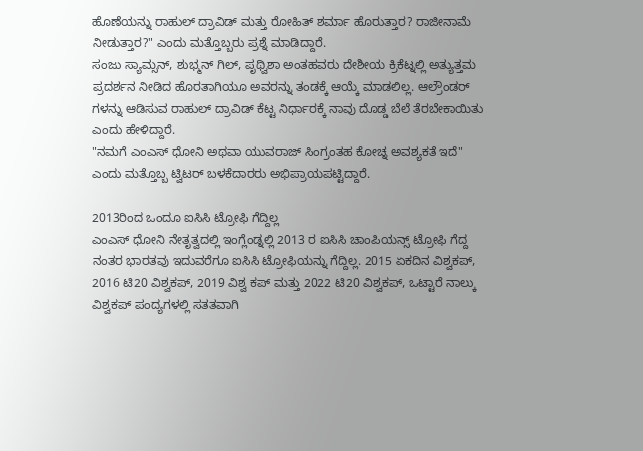ಹೊಣೆಯನ್ನು ರಾಹುಲ್ ದ್ರಾವಿಡ್ ಮತ್ತು ರೋಹಿತ್ ಶರ್ಮಾ ಹೊರುತ್ತಾರ? ರಾಜೀನಾಮೆ ನೀಡುತ್ತಾರ?" ಎಂದು ಮತ್ತೊಬ್ಬರು ಪ್ರಶ್ನೆ ಮಾಡಿದ್ದಾರೆ.
ಸಂಜು ಸ್ಯಾಮ್ಸನ್, ಶುಭ್ಮನ್ ಗಿಲ್, ಪೃಥ್ವಿಶಾ ಅಂತಹವರು ದೇಶೀಯ ಕ್ರಿಕೆಟ್ನಲ್ಲಿ ಅತ್ಯುತ್ತಮ ಪ್ರದರ್ಶನ ನೀಡಿದ ಹೊರತಾಗಿಯೂ ಅವರನ್ನು ತಂಡಕ್ಕೆ ಆಯ್ಕೆ ಮಾಡಲಿಲ್ಲ. ಆಲ್ರೌಂಡರ್ ಗಳನ್ನು ಆಡಿಸುವ ರಾಹುಲ್ ದ್ರಾವಿಡ್ ಕೆಟ್ಟ ನಿರ್ಧಾರಕ್ಕೆ ನಾವು ದೊಡ್ಡ ಬೆಲೆ ತೆರಬೇಕಾಯಿತು ಎಂದು ಹೇಳಿದ್ದಾರೆ.
"ನಮಗೆ ಎಂಎಸ್ ಧೋನಿ ಅಥವಾ ಯುವರಾಜ್ ಸಿಂಗ್ರಂತಹ ಕೋಚ್ನ ಅವಶ್ಯಕತೆ ಇದೆ" ಎಂದು ಮತ್ತೊಬ್ಬ ಟ್ವಿಟರ್ ಬಳಕೆದಾರರು ಅಭಿಪ್ರಾಯಪಟ್ಟಿದ್ದಾರೆ.

2013ರಿಂದ ಒಂದೂ ಐಸಿಸಿ ಟ್ರೋಫಿ ಗೆದ್ದಿಲ್ಲ
ಎಂಎಸ್ ಧೋನಿ ನೇತೃತ್ವದಲ್ಲಿ ಇಂಗ್ಲೆಂಡ್ನಲ್ಲಿ 2013 ರ ಐಸಿಸಿ ಚಾಂಪಿಯನ್ಸ್ ಟ್ರೋಫಿ ಗೆದ್ದ ನಂತರ ಭಾರತವು ಇದುವರೆಗೂ ಐಸಿಸಿ ಟ್ರೋಫಿಯನ್ನು ಗೆದ್ದಿಲ್ಲ. 2015 ಏಕದಿನ ವಿಶ್ವಕಪ್, 2016 ಟಿ20 ವಿಶ್ವಕಪ್, 2019 ವಿಶ್ವ ಕಪ್ ಮತ್ತು 2022 ಟಿ20 ವಿಶ್ವಕಪ್, ಒಟ್ಟಾರೆ ನಾಲ್ಕು ವಿಶ್ವಕಪ್ ಪಂದ್ಯಗಳಲ್ಲಿ ಸತತವಾಗಿ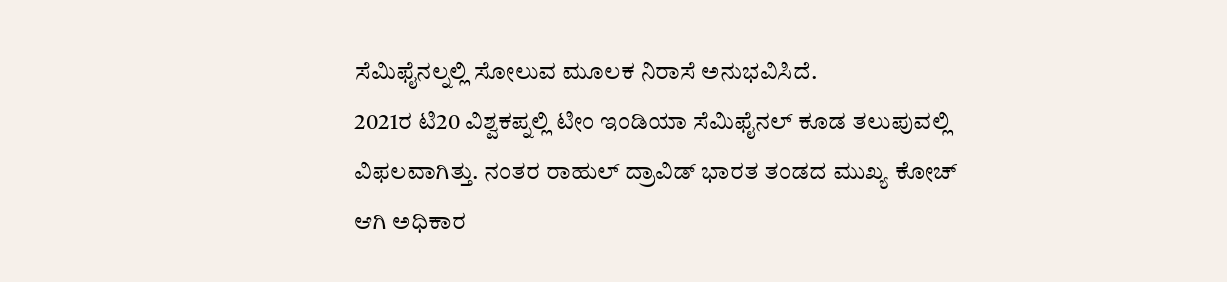ಸೆಮಿಫೈನಲ್ನಲ್ಲಿ ಸೋಲುವ ಮೂಲಕ ನಿರಾಸೆ ಅನುಭವಿಸಿದೆ.
2021ರ ಟಿ20 ವಿಶ್ವಕಪ್ನಲ್ಲಿ ಟೀಂ ಇಂಡಿಯಾ ಸೆಮಿಫೈನಲ್ ಕೂಡ ತಲುಪುವಲ್ಲಿ ವಿಫಲವಾಗಿತ್ತು. ನಂತರ ರಾಹುಲ್ ದ್ರಾವಿಡ್ ಭಾರತ ತಂಡದ ಮುಖ್ಯ ಕೋಚ್ ಆಗಿ ಅಧಿಕಾರ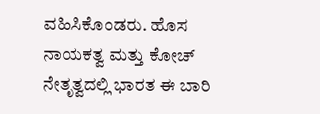ವಹಿಸಿಕೊಂಡರು. ಹೊಸ ನಾಯಕತ್ವ ಮತ್ತು ಕೋಚ್ ನೇತೃತ್ವದಲ್ಲಿ ಭಾರತ ಈ ಬಾರಿ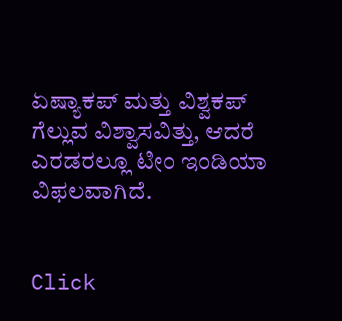ಏಷ್ಯಾಕಪ್ ಮತ್ತು ವಿಶ್ವಕಪ್ ಗೆಲ್ಲುವ ವಿಶ್ವಾಸವಿತ್ತು, ಆದರೆ ಎರಡರಲ್ಲೂ ಟೀಂ ಇಂಡಿಯಾ ವಿಫಲವಾಗಿದೆ.


Click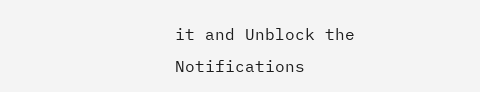it and Unblock the Notifications